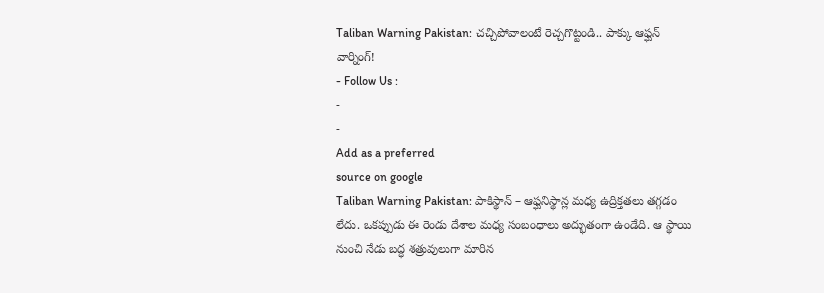Taliban Warning Pakistan: చచ్చిపోవాలంటే రెచ్చగొట్టండి.. పాక్కు ఆఫ్ఘన్ వార్నింగ్!
- Follow Us :
-
-
Add as a preferred
source on google
Taliban Warning Pakistan: పాకిస్థాన్ – ఆఫ్ఘనిస్థాన్ల మధ్య ఉద్రిక్తతలు తగ్గడం లేదు. ఒకప్పుడు ఈ రెండు దేశాల మధ్య సంబంధాలు అద్భుతంగా ఉండేది. ఆ స్థాయి నుంచి నేడు బద్ధ శత్రువులుగా మారిన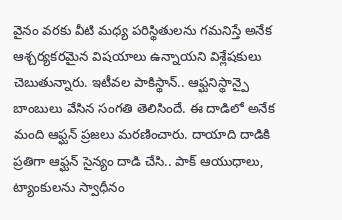వైనం వరకు వీటి మధ్య పరిస్థితులను గమనిస్తే అనేక ఆశ్చర్యకరమైన విషయాలు ఉన్నాయని విశ్లేషకులు చెబుతున్నారు. ఇటీవల పాకిస్థాన్.. ఆఫ్ఘనిస్థాన్పై బాంబులు వేసిన సంగతి తెలిసిందే. ఈ దాడిలో అనేక మంది ఆఫ్ఘన్ ప్రజలు మరణించారు. దాయాది దాడికి ప్రతిగా ఆఫ్ఘన్ సైన్యం దాడి చేసి.. పాక్ ఆయుధాలు, ట్యాంకులను స్వాధీనం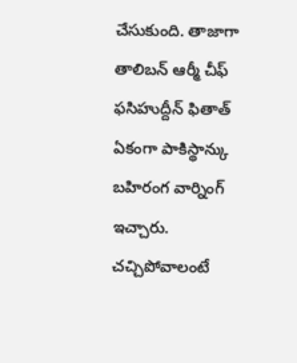చేసుకుంది. తాజాగా తాలిబన్ ఆర్మీ చీఫ్ ఫసిహుద్దీన్ ఫితాత్ ఏకంగా పాకిస్థాన్కు బహిరంగ వార్నింగ్ ఇచ్చారు. చచ్చిపోవాలంటే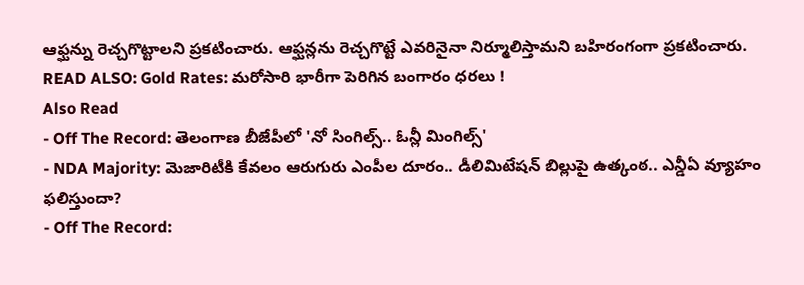ఆఫ్ఘన్ను రెచ్చగొట్టాలని ప్రకటించారు. ఆఫ్ఘన్లను రెచ్చగొట్టే ఎవరినైనా నిర్మూలిస్తామని బహిరంగంగా ప్రకటించారు.
READ ALSO: Gold Rates: మరోసారి భారీగా పెరిగిన బంగారం ధరలు !
Also Read
- Off The Record: తెలంగాణ బీజేపీలో 'నో సింగిల్స్.. ఓన్లీ మింగిల్స్'
- NDA Majority: మెజారిటీకి కేవలం ఆరుగురు ఎంపీల దూరం.. డీలిమిటేషన్ బిల్లుపై ఉత్కంఠ.. ఎన్డీఏ వ్యూహం ఫలిస్తుందా?
- Off The Record: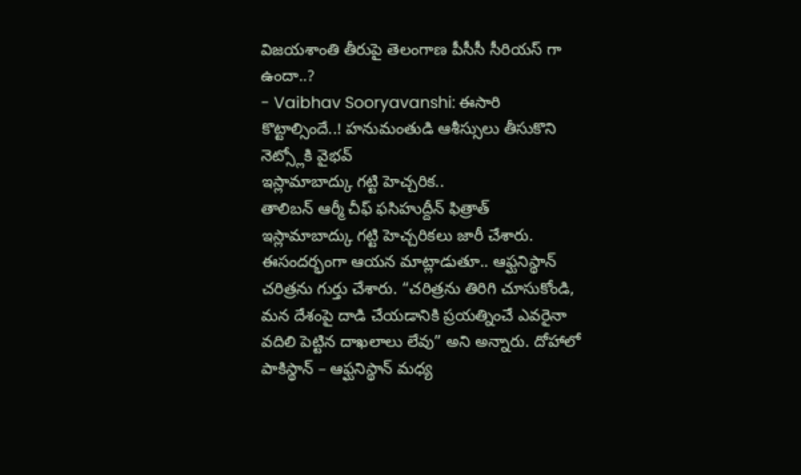విజయశాంతి తీరుపై తెలంగాణ పీసీసీ సీరియస్ గా ఉందా..?
- Vaibhav Sooryavanshi: ఈసారి కొట్టాల్సిందే..! హనుమంతుడి ఆశీస్సులు తీసుకొని నెట్స్లోకి వైభవ్
ఇస్లామాబాద్కు గట్టి హెచ్చరిక..
తాలిబన్ ఆర్మీ చీఫ్ ఫసిహుద్దీన్ ఫిత్రాత్ ఇస్లామాబాద్కు గట్టి హెచ్చరికలు జారీ చేశారు. ఈసందర్భంగా ఆయన మాట్లాడుతూ.. ఆఫ్ఘనిస్థాన్ చరిత్రను గుర్తు చేశారు. “చరిత్రను తిరిగి చూసుకోండి, మన దేశంపై దాడి చేయడానికి ప్రయత్నించే ఎవరైనా వదిలి పెట్టిన దాఖలాలు లేవు” అని అన్నారు. దోహాలో పాకిస్థాన్ – ఆఫ్ఘనిస్థాన్ మధ్య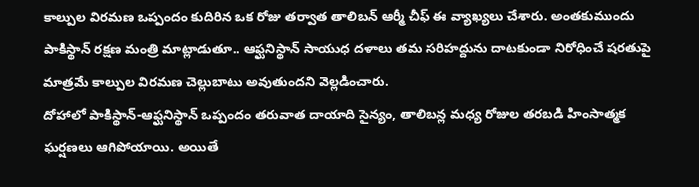కాల్పుల విరమణ ఒప్పందం కుదిరిన ఒక రోజు తర్వాత తాలిబన్ ఆర్మీ చీఫ్ ఈ వ్యాఖ్యలు చేశారు. అంతకుముందు పాకిస్థాన్ రక్షణ మంత్రి మాట్లాడుతూ.. ఆఫ్ఘనిస్థాన్ సాయుధ దళాలు తమ సరిహద్దును దాటకుండా నిరోధించే షరతుపై మాత్రమే కాల్పుల విరమణ చెల్లుబాటు అవుతుందని వెల్లడించారు.
దోహాలో పాకిస్థాన్-ఆఫ్ఘనిస్థాన్ ఒప్పందం తరువాత దాయాది సైన్యం, తాలిబన్ల మధ్య రోజుల తరబడి హింసాత్మక ఘర్షణలు ఆగిపోయాయి. అయితే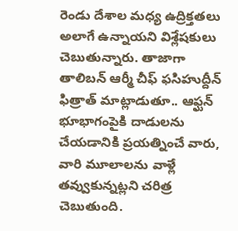రెండు దేశాల మధ్య ఉద్రిక్తతలు అలాగే ఉన్నాయని విశ్లేషకులు చెబుతున్నారు. తాజాగా తాలిబన్ ఆర్మీ చీఫ్ ఫసిహుద్దీన్ ఫిత్రాత్ మాట్లాడుతూ.. ఆఫ్ఘన్ భూభాగంపైకి దాడులను చేయడానికి ప్రయత్నించే వారు, వారి మూలాలను వాళ్లే తవ్వుకున్నట్లని చరిత్ర చెబుతుంది.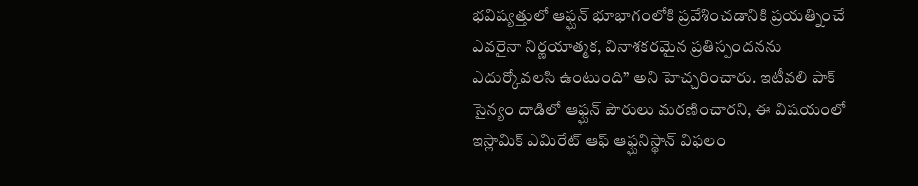భవిష్యత్తులో ఆఫ్ఘన్ భూభాగంలోకి ప్రవేశించడానికి ప్రయత్నించే ఎవరైనా నిర్ణయాత్మక, వినాశకరమైన ప్రతిస్పందనను ఎదుర్కోవలసి ఉంటుంది” అని హెచ్చరించారు. ఇటీవలి పాక్ సైన్యం దాడిలో ఆఫ్ఘన్ పౌరులు మరణించారని, ఈ విషయంలో ఇస్లామిక్ ఎమిరేట్ ఆఫ్ ఆఫ్ఘనిస్థాన్ విఫలం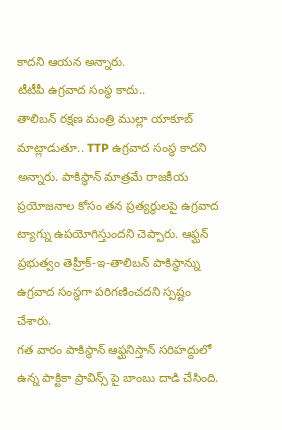కాదని ఆయన అన్నారు.
టీటీపీ ఉగ్రవాద సంస్థ కాదు..
తాలిబన్ రక్షణ మంత్రి ముల్లా యాకూబ్ మాట్లాడుతూ.. TTP ఉగ్రవాద సంస్థ కాదని అన్నారు. పాకిస్థాన్ మాత్రమే రాజకీయ ప్రయోజనాల కోసం తన ప్రత్యర్థులపై ఉగ్రవాద ట్యాగ్ను ఉపయోగిస్తుందని చెప్పారు. ఆఫ్ఘన్ ప్రభుత్వం తెహ్రీక్-ఇ-తాలిబన్ పాకిస్థాన్ను ఉగ్రవాద సంస్థగా పరిగణించదని స్పష్టం చేశారు.
గత వారం పాకిస్థాన్ ఆఫ్ఘనిస్తాన్ సరిహద్దులో ఉన్న పాక్టికా ప్రావిన్స్ పై బాంబు దాడి చేసింది.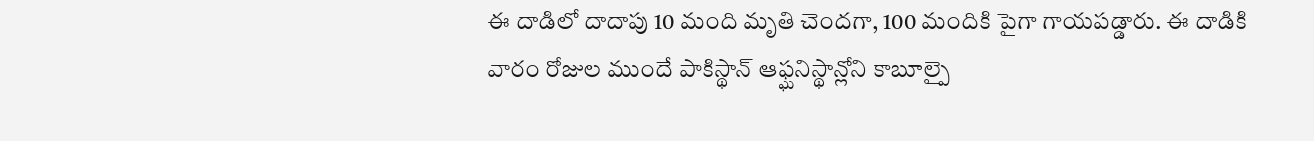ఈ దాడిలో దాదాపు 10 మంది మృతి చెందగా, 100 మందికి పైగా గాయపడ్డారు. ఈ దాడికి వారం రోజుల ముందే పాకిస్థాన్ ఆఫ్ఘనిస్థాన్లోని కాబూల్పై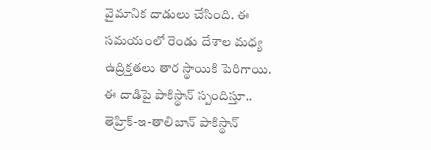వైమానిక దాడులు చేసింది. ఈ సమయంలో రెండు దేశాల మధ్య ఉద్రిక్తతలు తార స్థాయికి పెరిగాయి. ఈ దాడిపై పాకిస్థాన్ స్పందిస్తూ.. తెహ్రిక్-ఇ-తాలిబాన్ పాకిస్థాన్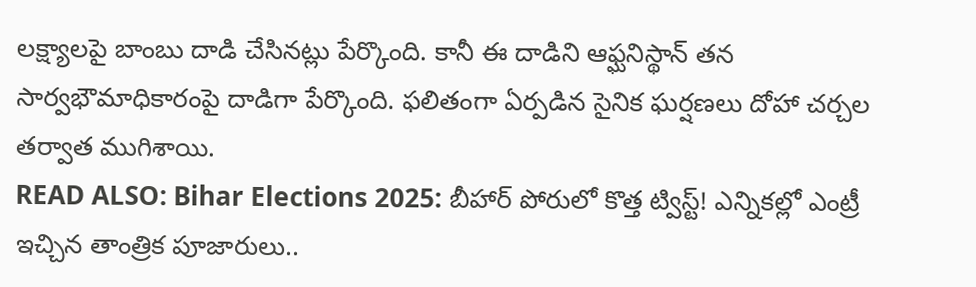లక్ష్యాలపై బాంబు దాడి చేసినట్లు పేర్కొంది. కానీ ఈ దాడిని ఆఫ్ఘనిస్థాన్ తన సార్వభౌమాధికారంపై దాడిగా పేర్కొంది. ఫలితంగా ఏర్పడిన సైనిక ఘర్షణలు దోహా చర్చల తర్వాత ముగిశాయి.
READ ALSO: Bihar Elections 2025: బీహార్ పోరులో కొత్త ట్విస్ట్! ఎన్నికల్లో ఎంట్రీ ఇచ్చిన తాంత్రిక పూజారులు..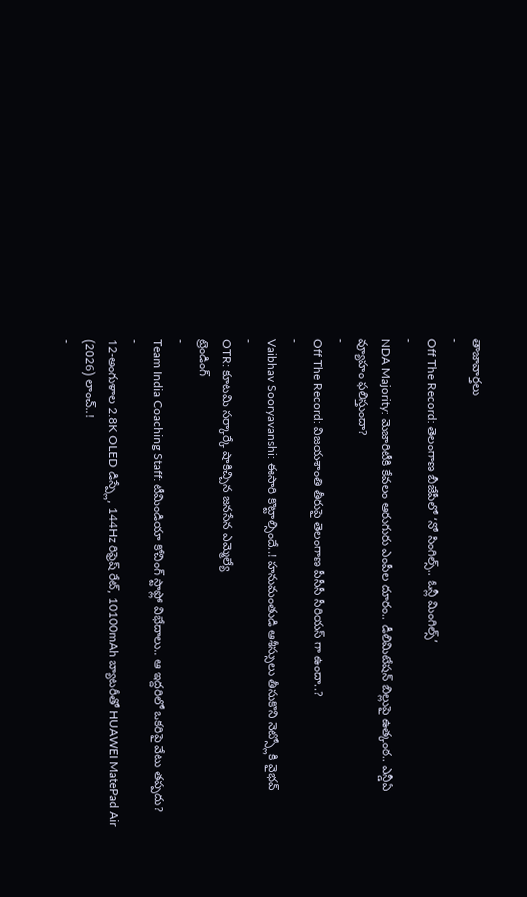తాజావార్తలు
-
Off The Record: తెలంగాణ బీజేపీలో ‘నో సింగిల్స్.. ఓన్లీ మింగిల్స్’
-
NDA Majority: మెజారిటీకి కేవలం ఆరుగురు ఎంపీల దూరం.. డీలిమిటేషన్ బిల్లుపై ఉత్కంఠ.. ఎన్డీఏ వ్యూహం ఫలిస్తుందా?
-
Off The Record: విజయశాంతి తీరుపై తెలంగాణ పీసీసీ సీరియస్ గా ఉందా..?
-
Vaibhav Sooryavanshi: ఈసారి కొట్టాల్సిందే..! హనుమంతుడి ఆశీస్సులు తీసుకొని నెట్స్లోకి వైభవ్
-
OTR: కూటమి సర్కార్కే షాకిచ్చిన జనసేన ఎమ్మెల్యే
ట్రెండింగ్
-
Team India Coaching Staff: టీమిండియా కోచింగ్ స్టాఫ్లో విభేదాలు.. ఆ ఇద్దరిలో ఒకరిపై వేటు తప్పదు?
-
12-అంగుళాల 2.8K OLED డిస్ప్లే, 144Hz రిఫ్రెష్ రేట్, 10100mAh బ్యాటరీతో HUAWEI MatePad Air (2026) లాంచ్..!
-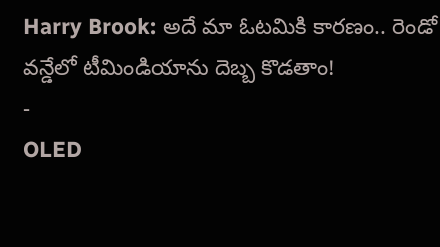Harry Brook: అదే మా ఓటమికి కారణం.. రెండో వన్డేలో టీమిండియాను దెబ్బ కొడతాం!
-
OLED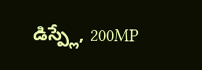డిస్ప్లే, 200MP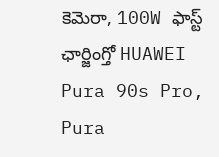కెమెరా, 100W ఫాస్ట్ ఛార్జింగ్తో HUAWEI Pura 90s Pro, Pura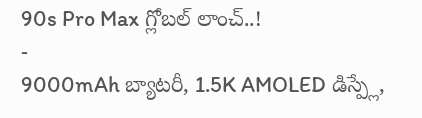90s Pro Max గ్లోబల్ లాంచ్..!
-
9000mAh బ్యాటరీ, 1.5K AMOLED డిస్ప్లే,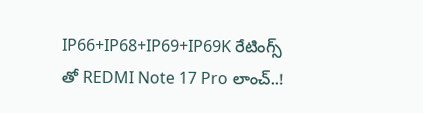IP66+IP68+IP69+IP69K రేటింగ్స్ తో REDMI Note 17 Pro లాంచ్..!